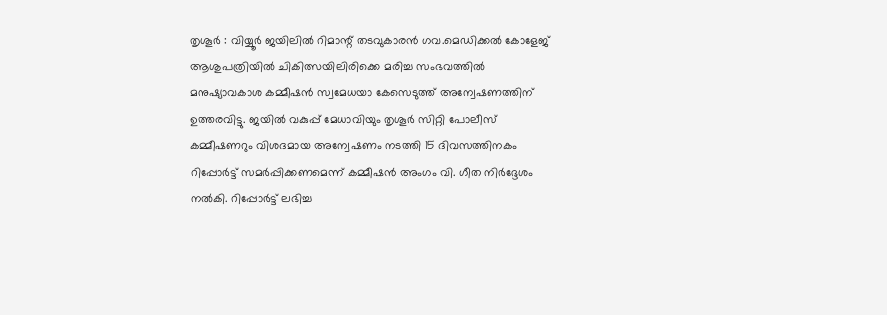തൃശൂർ : വിയ്യൂർ ജയിലിൽ റിമാന്റ് തടവുകാരൻ ഗവ.മെഡിക്കൽ കോളേജ് ആശുപത്രിയിൽ ചികിത്സയിലിരിക്കെ മരിച്ച സംഭവത്തിൽ മനുഷ്യാവകാശ കമ്മീഷൻ സ്വമേധയാ കേസെടുത്ത് അന്വേഷണത്തിന് ഉത്തരവിട്ടു. ജയിൽ വകുപ്പ് മേധാവിയും തൃശൂർ സിറ്റി പോലീസ് കമ്മീഷണറും വിശദമായ അന്വേഷണം നടത്തി 15 ദിവസത്തിനകം റിപ്പോർട്ട് സമർപ്പിക്കണമെന്ന് കമ്മീഷൻ അംഗം വി. ഗീത നിർദ്ദേശം നൽകി. റിപ്പോർട്ട് ലഭിച്ച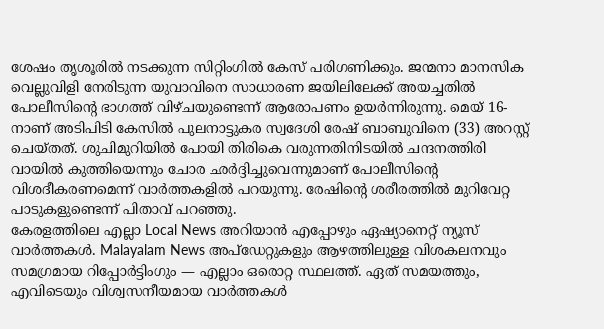ശേഷം തൃശൂരിൽ നടക്കുന്ന സിറ്റിംഗിൽ കേസ് പരിഗണിക്കും. ജന്മനാ മാനസിക വെല്ലുവിളി നേരിടുന്ന യുവാവിനെ സാധാരണ ജയിലിലേക്ക് അയച്ചതിൽ പോലീസിന്റെ ഭാഗത്ത് വിഴ്ചയുണ്ടെന്ന് ആരോപണം ഉയർന്നിരുന്നു. മെയ് 16- നാണ് അടിപിടി കേസിൽ പുലനാട്ടുകര സ്വദേശി രേഷ് ബാബുവിനെ (33) അറസ്റ്റ് ചെയ്തത്. ശുചിമുറിയിൽ പോയി തിരികെ വരുന്നതിനിടയിൽ ചന്ദനത്തിരി വായിൽ കുത്തിയെന്നും ചോര ഛർദ്ദിച്ചുവെന്നുമാണ് പോലീസിന്റെ വിശദീകരണമെന്ന് വാർത്തകളിൽ പറയുന്നു. രേഷിന്റെ ശരീരത്തിൽ മുറിവേറ്റ പാടുകളുണ്ടെന്ന് പിതാവ് പറഞ്ഞു.
കേരളത്തിലെ എല്ലാ Local News അറിയാൻ എപ്പോഴും ഏഷ്യാനെറ്റ് ന്യൂസ് വാർത്തകൾ. Malayalam News അപ്ഡേറ്റുകളും ആഴത്തിലുള്ള വിശകലനവും സമഗ്രമായ റിപ്പോർട്ടിംഗും — എല്ലാം ഒരൊറ്റ സ്ഥലത്ത്. ഏത് സമയത്തും, എവിടെയും വിശ്വസനീയമായ വാർത്തകൾ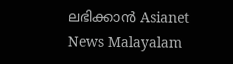ലഭിക്കാൻ Asianet News Malayalam